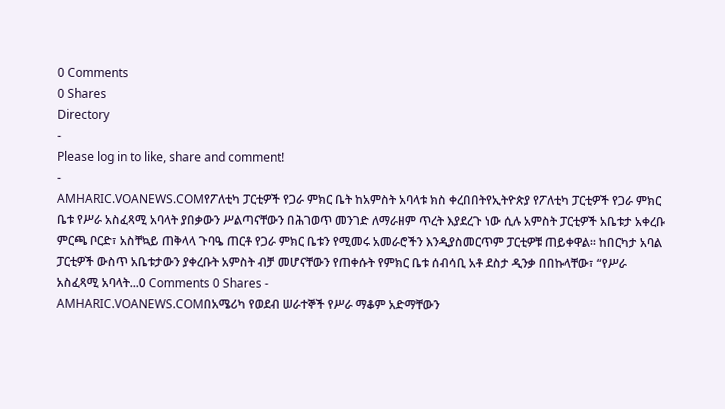0 Comments
0 Shares
Directory
-
Please log in to like, share and comment!
-
AMHARIC.VOANEWS.COMየፖለቲካ ፓርቲዎች የጋራ ምክር ቤት ከአምስት አባላቱ ክስ ቀረበበትየኢትዮጵያ የፖለቲካ ፓርቲዎች የጋራ ምክር ቤቱ የሥራ አስፈጻሚ አባላት ያበቃውን ሥልጣናቸውን በሕገወጥ መንገድ ለማራዘም ጥረት እያደረጉ ነው ሲሉ አምስት ፓርቲዎች አቤቱታ አቀረቡ ምርጫ ቦርድ፣ አስቸኳይ ጠቅላላ ጉባዔ ጠርቶ የጋራ ምክር ቤቱን የሚመሩ አመራሮችን እንዲያስመርጥም ፓርቲዎቹ ጠይቀዋል፡፡ ከበርካታ አባል ፓርቲዎች ውስጥ አቤቱታውን ያቀረቡት አምስት ብቻ መሆናቸውን የጠቀሱት የምክር ቤቱ ሰብሳቢ አቶ ደስታ ዲንቃ በበኩላቸው፣ “የሥራ አስፈጻሚ አባላት...0 Comments 0 Shares -
AMHARIC.VOANEWS.COMበአሜሪካ የወደብ ሠራተኞች የሥራ ማቆም አድማቸውን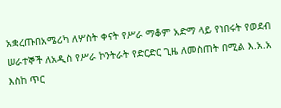አቋረጡበአሜሪካ ለሦስት ቀናት የሥራ ማቆም አድማ ላይ የነበሩት የወደብ ሠራተኞች ለአዲስ የሥራ ኮንትራት የድርድር ጊዜ ለመስጠት በሚል እ.አ.አ እስከ ጥር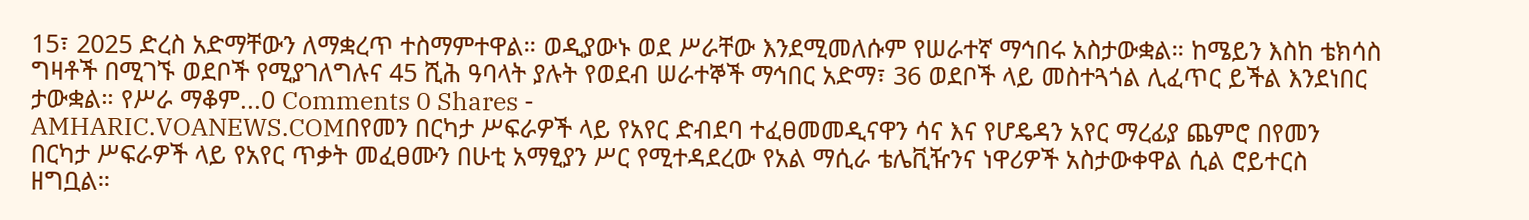15፣ 2025 ድረስ አድማቸውን ለማቋረጥ ተስማምተዋል። ወዲያውኑ ወደ ሥራቸው እንደሚመለሱም የሠራተኛ ማኅበሩ አስታውቋል። ከሜይን እስከ ቴክሳስ ግዛቶች በሚገኙ ወደቦች የሚያገለግሉና 45 ሺሕ ዓባላት ያሉት የወደብ ሠራተኞች ማኅበር አድማ፣ 36 ወደቦች ላይ መስተጓጎል ሊፈጥር ይችል እንደነበር ታውቋል። የሥራ ማቆም...0 Comments 0 Shares -
AMHARIC.VOANEWS.COMበየመን በርካታ ሥፍራዎች ላይ የአየር ድብደባ ተፈፀመመዲናዋን ሳና እና የሆዴዳን አየር ማረፊያ ጨምሮ በየመን በርካታ ሥፍራዎች ላይ የአየር ጥቃት መፈፀሙን በሁቲ አማፂያን ሥር የሚተዳደረው የአል ማሲራ ቴሌቪዥንና ነዋሪዎች አስታውቀዋል ሲል ሮይተርስ ዘግቧል።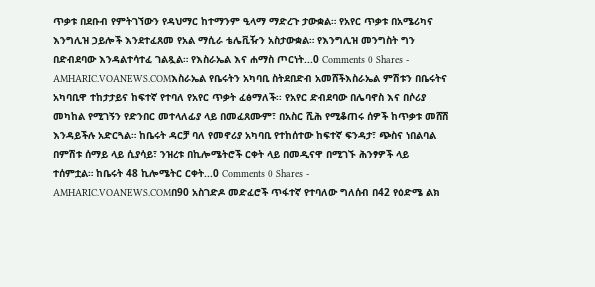ጥቃቱ በደቡብ የምትገኘውን የዳህማር ከተማንም ዒላማ ማድረጉ ታውቋል። የአየር ጥቃቱ በአሜሪካና እንግሊዝ ኃይሎች እንደተፈጸመ የአል ማሲራ ቴሌቪዥን አስታውቋል። የእንግሊዝ መንግስት ግን በድብደባው እንዳልተሳተፈ ገልጿል። የእስራኤል እና ሐማስ ጦርነት...0 Comments 0 Shares -
AMHARIC.VOANEWS.COMእስራኤል የቤሩትን አካባቢ ስትደበድብ አመሸችእስራኤል ምሽቱን በቤሩትና አካባቢዋ ተከታታይና ከፍተኛ የተባለ የአየር ጥቃት ፈፅማለች፡፡ የአየር ድብደባው በሌባኖስ እና በሶሪያ መካከል የሚገኝን የድንበር መተላለፊያ ላይ በመፈጸሙም፣ በአስር ሺሕ የሚቆጠሩ ሰዎች ከጥቃቱ መሸሽ እንዳይችሉ አድርጓል። ከቤሩት ዳርቻ ባለ የመኖሪያ አካባቢ የተከሰተው ከፍተኛ ፍንዳታ፣ ጭስና ነበልባል በምሽቱ ሰማይ ላይ ሲያሳይ፣ ንዝረቱ በኪሎሜትሮች ርቀት ላይ በመዲናዋ በሚገኙ ሕንፃዎች ላይ ተሰምቷል። ከቤሩት 48 ኪሎሜትር ርቀት...0 Comments 0 Shares -
AMHARIC.VOANEWS.COMበ90 አስገድዶ መድፈሮች ጥፋተኛ የተባለው ግለሰብ በ42 የዕድሜ ልክ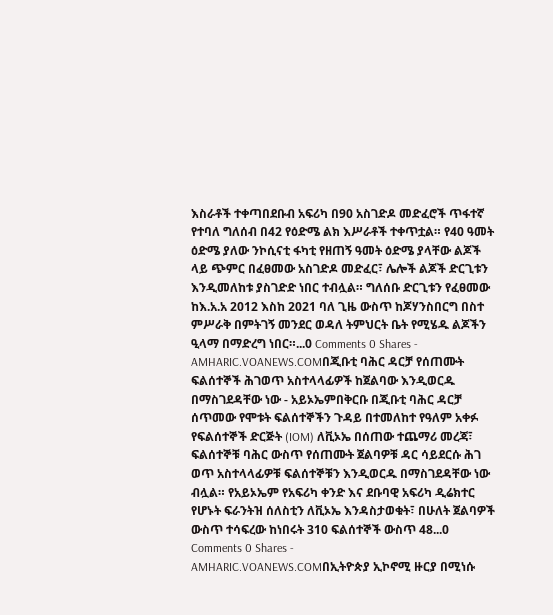እስራቶች ተቀጣበደቡብ አፍሪካ በ90 አስገድዶ መድፈሮች ጥፋተኛ የተባለ ግለሰብ በ42 የዕድሜ ልክ እሥራቶች ተቀጥቷል። የ40 ዓመት ዕድሜ ያለው ንኮሲናቲ ፋካቲ የዘጠኝ ዓመት ዕድሜ ያላቸው ልጆች ላይ ጭምር በፈፀመው አስገድዶ መድፈር፣ ሌሎች ልጆች ድርጊቱን እንዲመለከቱ ያስገድድ ነበር ተብሏል። ግለሰቡ ድርጊቱን የፈፀመው ከእ.አ.አ 2012 እስከ 2021 ባለ ጊዜ ውስጥ ከጆሃንስበርግ በስተ ምሥራቅ በምትገኝ መንደር ወዳለ ትምህርት ቤት የሚሄዱ ልጆችን ዒላማ በማድረግ ነበር።...0 Comments 0 Shares -
AMHARIC.VOANEWS.COMበጂቡቲ ባሕር ዳርቻ የሰጠሙት ፍልሰተኞች ሕገወጥ አስተላላፊዎች ከጀልባው እንዲወርዱ በማስገደዳቸው ነው - አይኦኤምበቅርቡ በጂቡቲ ባሕር ዳርቻ ሰጥመው የሞቱት ፍልሰተኞችን ጉዳይ በተመለከተ የዓለም አቀፉ የፍልሰተኞች ድርጅት (IOM) ለቪኦኤ በሰጠው ተጨማሪ መረጃ፣ ፍልሰተኞቹ ባሕር ውስጥ የሰጠሙት ጀልባዎቹ ዳር ሳይደርሱ ሕገ ወጥ አስተላላፊዎቹ ፍልሰተኞቹን እንዲወርዱ በማስገደዳቸው ነው ብሏል። የአይኦኤም የአፍሪካ ቀንድ እና ደቡባዊ አፍሪካ ዲሬክተር የሆኑት ፍራንትዝ ሰለስቲን ለቪኦኤ እንዳስታወቁት፣ በሁለት ጀልባዎች ውስጥ ተሳፍረው ከነበሩት 310 ፍልሰተኞች ውስጥ 48...0 Comments 0 Shares -
AMHARIC.VOANEWS.COMበኢትዮጵያ ኢኮኖሚ ዙርያ በሚነሱ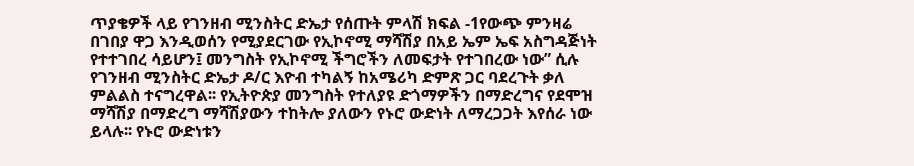ጥያቄዎች ላይ የገንዘብ ሚንስትር ድኤታ የሰጡት ምላሽ ክፍል -1የውጭ ምንዛሬ በገበያ ዋጋ እንዲወሰን የሚያደርገው የኢኮኖሚ ማሻሽያ በአይ ኤም ኤፍ አስግዳጅነት የተተገበረ ሳይሆን፤ መንግስት የኢኮኖሚ ችግሮችን ለመፍታት የተገበረው ነው” ሲሉ የገንዘብ ሚንስትር ድኤታ ዶ/ር እዮብ ተካልኝ ከአሜሪካ ድምጽ ጋር ባደረጉት ቃለ ምልልስ ተናግረዋል፡፡ የኢትዮጵያ መንግስት የተለያዩ ድጎማዎችን በማድረግና የደሞዝ ማሻሽያ በማድረግ ማሻሽያውን ተከትሎ ያለውን የኑሮ ውድነት ለማረጋጋት እየሰራ ነው ይላሉ፡፡ የኑሮ ውድነቱን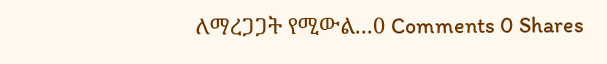ለማረጋጋት የሚውል...0 Comments 0 Shares